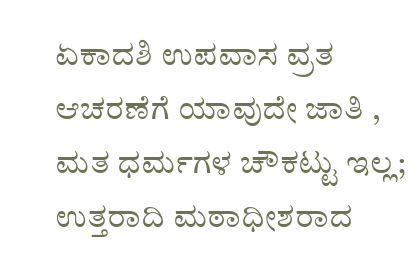ಏಕಾದಶಿ ಉಪವಾಸ ವ್ರತ ಆಚರಣೆಗೆ ಯಾವುದೇ ಜಾತಿ , ಮತ ಧರ್ಮಗಳ ಚೌಕಟ್ಟು ಇಲ್ಲ; ಉತ್ತರಾದಿ ಮಠಾಧೀಶರಾದ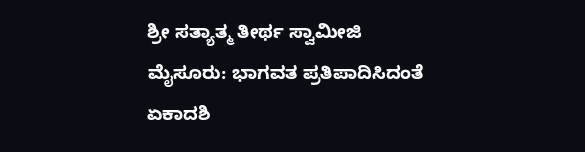ಶ್ರೀ ಸತ್ಯಾತ್ಮ ತೀರ್ಥ ಸ್ವಾಮೀಜಿ
ಮೈಸೂರು: ಭಾಗವತ ಪ್ರತಿಪಾದಿಸಿದಂತೆ ಏಕಾದಶಿ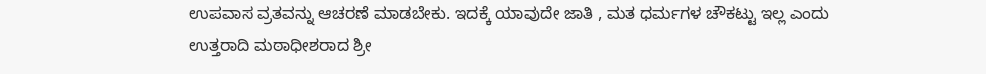ಉಪವಾಸ ವ್ರತವನ್ನು ಆಚರಣೆ ಮಾಡಬೇಕು. ಇದಕ್ಕೆ ಯಾವುದೇ ಜಾತಿ , ಮತ ಧರ್ಮಗಳ ಚೌಕಟ್ಟು ಇಲ್ಲ ಎಂದು ಉತ್ತರಾದಿ ಮಠಾಧೀಶರಾದ ಶ್ರೀ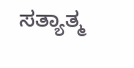ಸತ್ಯಾತ್ಮ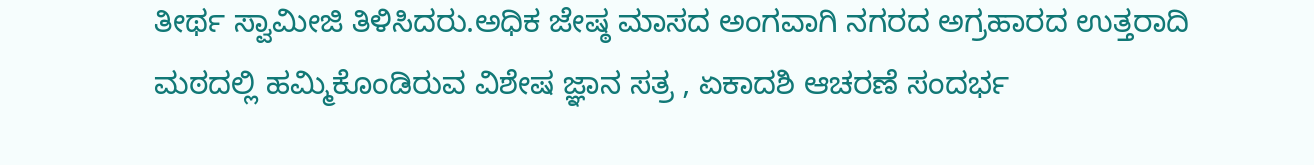ತೀರ್ಥ ಸ್ವಾಮೀಜಿ ತಿಳಿಸಿದರು.ಅಧಿಕ ಜೇಷ್ಠ ಮಾಸದ ಅಂಗವಾಗಿ ನಗರದ ಅಗ್ರಹಾರದ ಉತ್ತರಾದಿ ಮಠದಲ್ಲಿ ಹಮ್ಮಿಕೊಂಡಿರುವ ವಿಶೇಷ ಜ್ಞಾನ ಸತ್ರ , ಏಕಾದಶಿ ಆಚರಣೆ ಸಂದರ್ಭ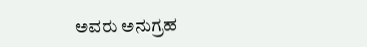ಅವರು ಅನುಗ್ರಹ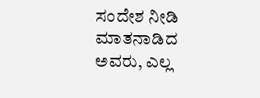ಸಂದೇಶ ನೀಡಿ ಮಾತನಾಡಿದ ಅವರು, ಎಲ್ಲ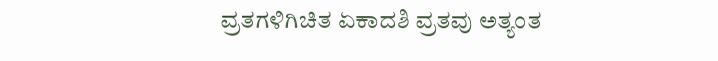ವ್ರತಗಳಿಗಿಚಿತ ಏಕಾದಶಿ ವ್ರತವು ಅತ್ಯಂತ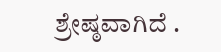ಶ್ರೇಷ್ಠವಾಗಿದೆ .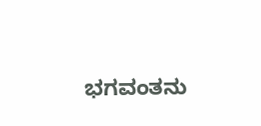ಭಗವಂತನು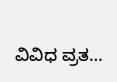ವಿವಿಧ ವ್ರತ…